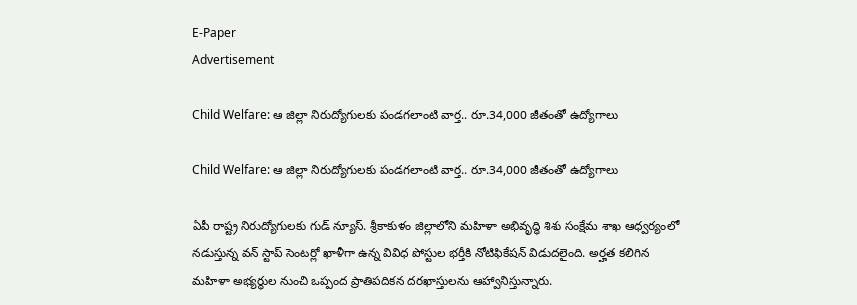E-Paper
Advertisement

Child Welfare: ఆ జిల్లా నిరుద్యోగులకు పండగలాంటి వార్త.. రూ.34,000 జీతంతో ఉద్యోగాలు

Child Welfare: ఆ జిల్లా నిరుద్యోగులకు పండగలాంటి వార్త.. రూ.34,000 జీతంతో ఉద్యోగాలు

ఏపీ రాష్ట్ర నిరుద్యోగులకు గుడ్ న్యూస్. శ్రీకాకుళం జిల్లాలోని మహిళా అభివృద్ధి శిశు సంక్షేమ శాఖ ఆధ్వర్యంలో నడుస్తున్న వన్ స్టాప్ సెంటర్లో ఖాళీగా ఉన్న వివిధ పోస్టుల భర్తీకి నోటిఫికేషన్ విడుదలైంది. అర్హత కలిగిన మహిళా అభ్యర్థుల నుంచి ఒప్పంద ప్రాతిపదికన దరఖాస్తులను ఆహ్వానిస్తున్నారు.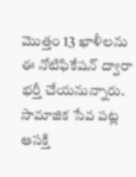మొత్తం 13 ఖాళీలను ఈ నోటిఫికేషన్ ద్వారా భర్తీ చేయనున్నారు. సామాజిక సేవ పట్ల ఆసక్తి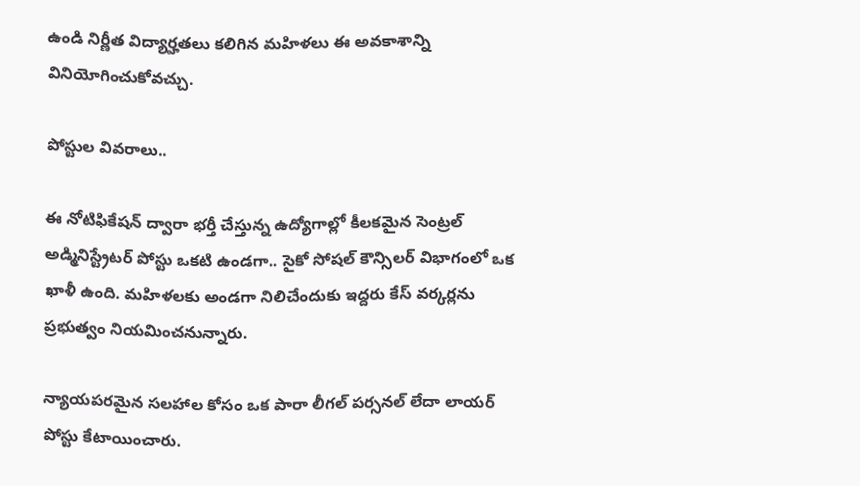ఉండి నిర్ణీత విద్యార్హతలు కలిగిన మహిళలు ఈ అవకాశాన్ని వినియోగించుకోవచ్చు.

పోస్టుల వివరాలు..

ఈ నోటిఫికేషన్ ద్వారా భర్తీ చేస్తున్న ఉద్యోగాల్లో కీలకమైన సెంట్రల్ అడ్మినిస్ట్రేటర్ పోస్టు ఒకటి ఉండగా.. సైకో సోషల్ కౌన్సిలర్ విభాగంలో ఒక ఖాళీ ఉంది. మహిళలకు అండగా నిలిచేందుకు ఇద్దరు కేస్ వర్కర్లను ప్రభుత్వం నియమించనున్నారు.

న్యాయపరమైన సలహాల కోసం ఒక పారా లీగల్ పర్సనల్ లేదా లాయర్ పోస్టు కేటాయించారు.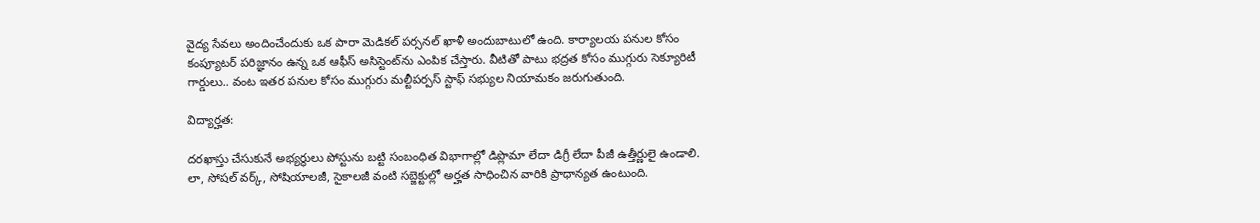వైద్య సేవలు అందించేందుకు ఒక పారా మెడికల్ పర్సనల్ ఖాళీ అందుబాటులో ఉంది. కార్యాలయ పనుల కోసం కంప్యూటర్ పరిజ్ఞానం ఉన్న ఒక ఆఫీస్ అసిస్టెంట్‌ను ఎంపిక చేస్తారు. వీటితో పాటు భద్రత కోసం ముగ్గురు సెక్యూరిటీ గార్డులు.. వంట ఇతర పనుల కోసం ముగ్గురు మల్టీపర్పస్ స్టాఫ్ సభ్యుల నియామకం జరుగుతుంది.

విద్యార్హత:

దరఖాస్తు చేసుకునే అభ్యర్థులు పోస్టును బట్టి సంబంధిత విభాగాల్లో డిప్లొమా లేదా డిగ్రీ లేదా పీజీ ఉత్తీర్ణులై ఉండాలి. లా, సోషల్ వర్క్, సోషియాలజీ, సైకాలజీ వంటి సబ్జెక్టుల్లో అర్హత సాధించిన వారికి ప్రాధాన్యత ఉంటుంది.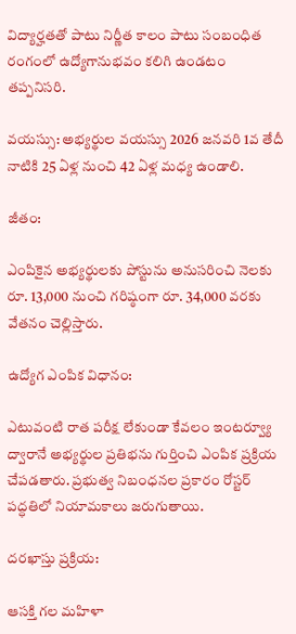విద్యార్హతతో పాటు నిర్ణీత కాలం పాటు సంబంధిత రంగంలో ఉద్యోగానుభవం కలిగి ఉండటం తప్పనిసరి.

వయస్సు: అభ్యర్థుల వయస్సు 2026 జనవరి 1వ తేదీ నాటికి 25 ఏళ్ల నుంచి 42 ఏళ్ల మధ్య ఉండాలి.

జీతం:

ఎంపికైన అభ్యర్థులకు పోస్టును అనుసరించి నెలకు రూ. 13,000 నుంచి గరిష్ఠంగా రూ. 34,000 వరకు వేతనం చెల్లిస్తారు.

ఉద్యోగ ఎంపిక విధానం:

ఎటువంటి రాత పరీక్ష లేకుండా కేవలం ఇంటర్వ్యూ ద్వారానే అభ్యర్థుల ప్రతిభను గుర్తించి ఎంపిక ప్రక్రియ చేపడతారు. ప్రభుత్వ నిబంధనల ప్రకారం రోస్టర్ పద్ధతిలో నియామకాలు జరుగుతాయి.

దరఖాస్తు ప్రక్రియ:

ఆసక్తి గల మహిళా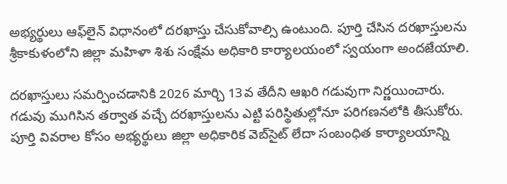అభ్యర్థులు ఆఫ్‌లైన్ విధానంలో దరఖాస్తు చేసుకోవాల్సి ఉంటుంది. పూర్తి చేసిన దరఖాస్తులను శ్రీకాకుళంలోని జిల్లా మహిళా శిశు సంక్షేమ అధికారి కార్యాలయంలో స్వయంగా అందజేయాలి.

దరఖాస్తులు సమర్పించడానికి 2026 మార్చి 13వ తేదీని ఆఖరి గడువుగా నిర్ణయించారు. గడువు ముగిసిన తర్వాత వచ్చే దరఖాస్తులను ఎట్టి పరిస్థితుల్లోనూ పరిగణనలోకి తీసుకోరు. పూర్తి వివరాల కోసం అభ్యర్థులు జిల్లా అధికారిక వెబ్‌సైట్ లేదా సంబంధిత కార్యాలయాన్ని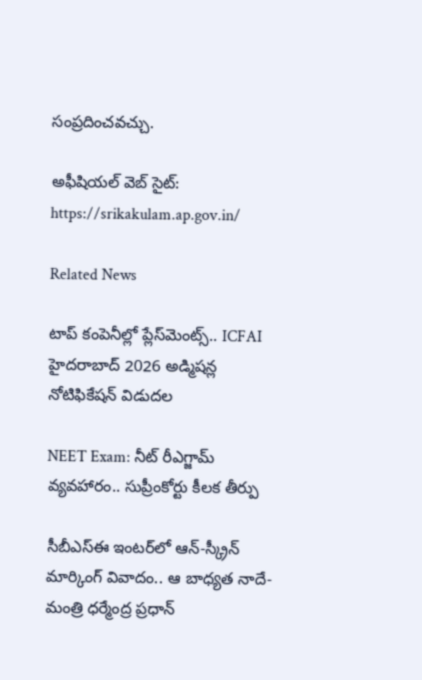సంప్రదించవచ్చు.

అఫీషియల్ వెబ్ సైట్: https://srikakulam.ap.gov.in/

Related News

టాప్ కంపెనీల్లో ప్లేస్‌మెంట్స్.. ICFAI హైదరాబాద్ 2026 అడ్మిషన్ల నోటిఫికేషన్ విడుదల

NEET Exam: నీట్ రీఎగ్జామ్ వ్యవహారం.. సుప్రీంకోర్టు కీలక తీర్పు

సీబీఎస్ఈ ఇంటర్‌లో ఆన్-స్క్రీన్ మార్కింగ్ వివాదం.. ఆ బాధ్యత నాదే-మంత్రి ధర్మేంద్ర ప్రధాన్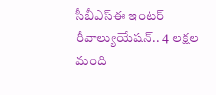సీబీఎస్ఈ ఇంటర్ రీవాల్యుయేషన్‌.. 4 లక్షల మంది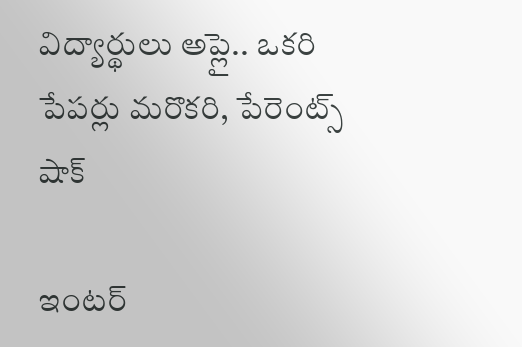విద్యార్థులు అప్లై.. ఒకరి పేపర్లు మరొకరి, పేరెంట్స్ షాక్

ఇంటర్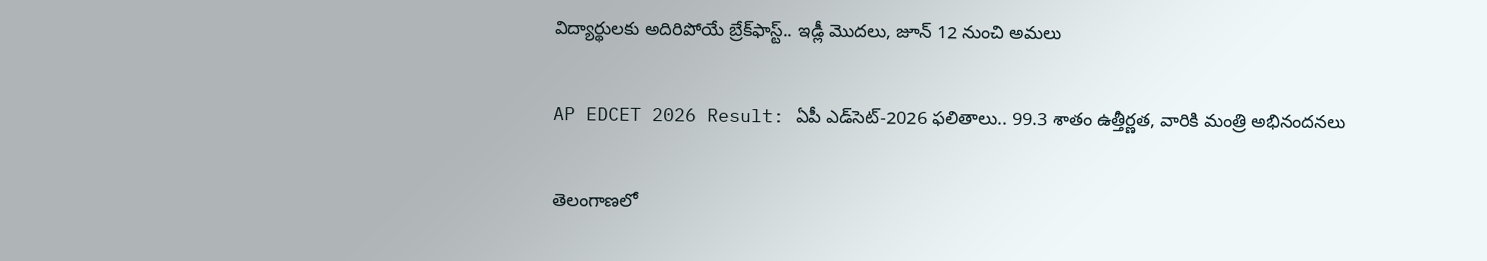విద్యార్థులకు అదిరిపోయే బ్రేక్‌ఫాస్ట్.. ఇడ్లీ మొదలు, జూన్ 12 నుంచి అమలు

AP EDCET 2026 Result: ఏపీ ఎడ్‌సెట్‌-2026 ఫలితాలు.. 99.3 శాతం ఉత్తీర్ణత, వారికి మంత్రి అభినందనలు

తెలంగాణలో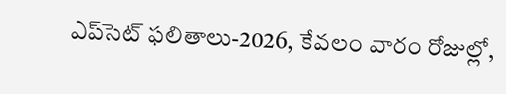ఎప్‌సెట్‌ ఫలితాలు-2026, కేవలం వారం రోజుల్లో,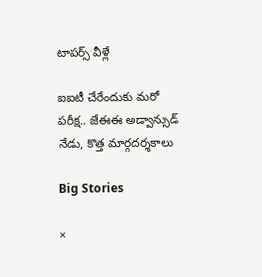టాపర్స్ వీళ్లే

ఐఐటీ చేరేందుకు మరో పరీక్ష.. జేఈఈ అడ్వాన్సుడ్ నేడు, కొత్త మార్గదర్శకాలు

Big Stories

×